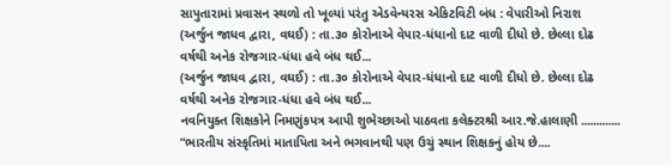સાપુતારામાં પ્રવાસન સ્થળો તો ખૂલ્યાં પરંતુ એડવેન્યરસ એકિટવિટી બંધ : વેપારીઓ નિરાશ
(અર્જુન જાધવ દ્વારા, વઘઈ) : તા.૩૦ કોરોનાએ વેપાર-ધંધાનો દાટ વાળી દીધો છે. છેલ્લા દોઢ વર્ષથી અનેક રોજગાર-ધંધા હવે બંધ થઈ...
(અર્જુન જાધવ દ્વારા, વઘઈ) : તા.૩૦ કોરોનાએ વેપાર-ધંધાનો દાટ વાળી દીધો છે. છેલ્લા દોઢ વર્ષથી અનેક રોજગાર-ધંધા હવે બંધ થઈ...
નવનિયુક્ત શિક્ષકોને નિમણુંકપત્ર આપી શુભેચ્છાઓ પાઠવતા કલેક્ટરશ્રી આર.જે.હાલાણી ............. “ભારતીય સંસ્કૃતિમાં માતાપિતા અને ભગવાનથી પણ ઉચું સ્થાન શિક્ષકનું હોય છે....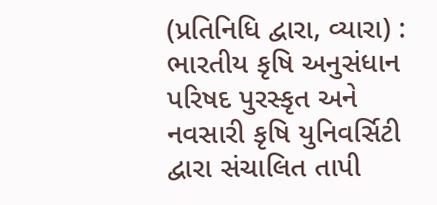(પ્રતિનિધિ દ્વારા, વ્યારા) : ભારતીય કૃષિ અનુસંધાન પરિષદ પુરસ્કૃત અને નવસારી કૃષિ યુનિવર્સિટી દ્વારા સંચાલિત તાપી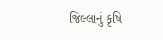જિલ્લાનું કૃષિ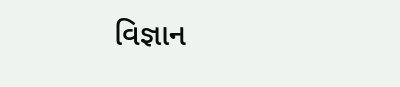વિજ્ઞાન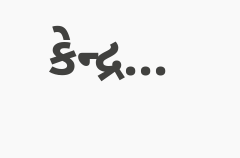કેન્દ્ર...